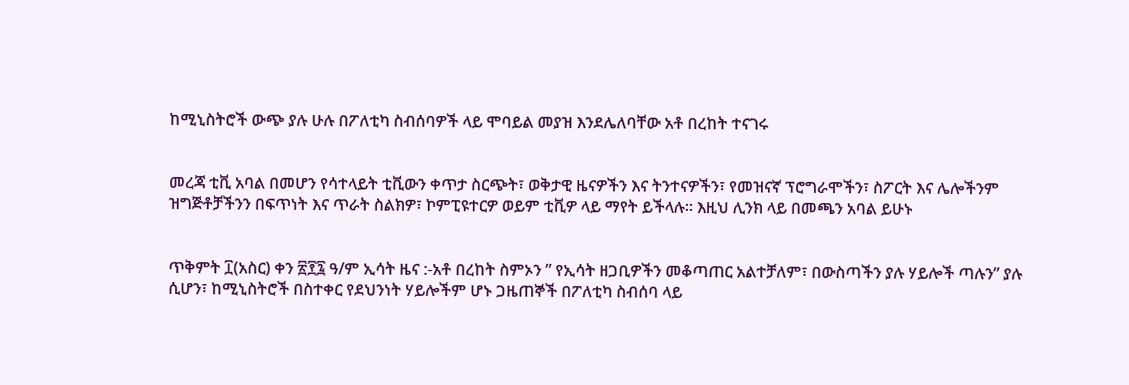ከሚኒስትሮች ውጭ ያሉ ሁሉ በፖለቲካ ስብሰባዎች ላይ ሞባይል መያዝ እንደሌለባቸው አቶ በረከት ተናገሩ


መረጃ ቲቪ አባል በመሆን የሳተላይት ቲቪውን ቀጥታ ስርጭት፣ ወቅታዊ ዜናዎችን እና ትንተናዎችን፣ የመዝናኛ ፕሮግራሞችን፣ ስፖርት እና ሌሎችንም ዝግጅቶቻችንን በፍጥነት እና ጥራት ስልክዎ፣ ኮምፒዩተርዎ ወይም ቲቪዎ ላይ ማየት ይችላሉ። እዚህ ሊንክ ላይ በመጫን አባል ይሁኑ


ጥቅምት ፲(አስር) ቀን ፳፻፯ ዓ/ም ኢሳት ዜና :-አቶ በረከት ስምኦን ” የኢሳት ዘጋቢዎችን መቆጣጠር አልተቻለም፣ በውስጣችን ያሉ ሃይሎች ጣሉን” ያሉ ሲሆን፣ ከሚኒስትሮች በስተቀር የደህንነት ሃይሎችም ሆኑ ጋዜጠኞች በፖለቲካ ስብሰባ ላይ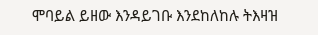ሞባይል ይዘው እንዳይገቡ እንደከለከሉ ትእዛዝ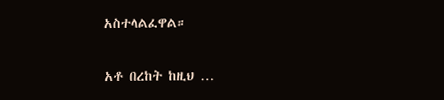አስተላልፈዋል።

አቶ በረከት ከዚህ …